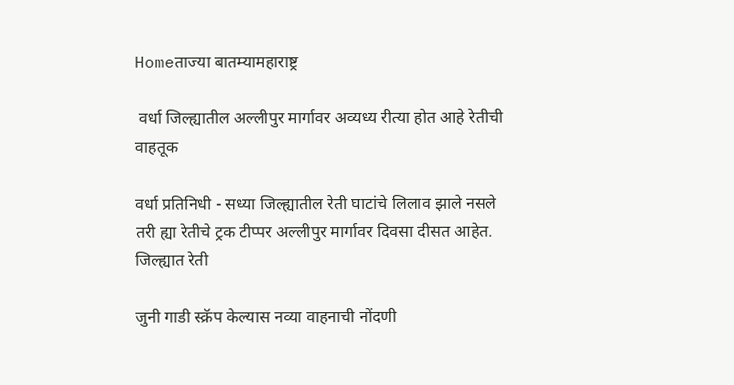Homeताज्या बातम्यामहाराष्ट्र

 वर्धा जिल्ह्यातील अल्लीपुर मार्गावर अव्यध्य रीत्या होत आहे रेतीची वाहतूक

वर्धा प्रतिनिधी - सध्या जिल्ह्यातील रेती घाटांचे लिलाव झाले नसले तरी ह्या रेतीचे ट्रक टीप्पर अल्लीपुर मार्गावर दिवसा दीसत आहेत. जिल्ह्यात रेती

जुनी गाडी स्क्रॅप केल्यास नव्या वाहनाची नोंदणी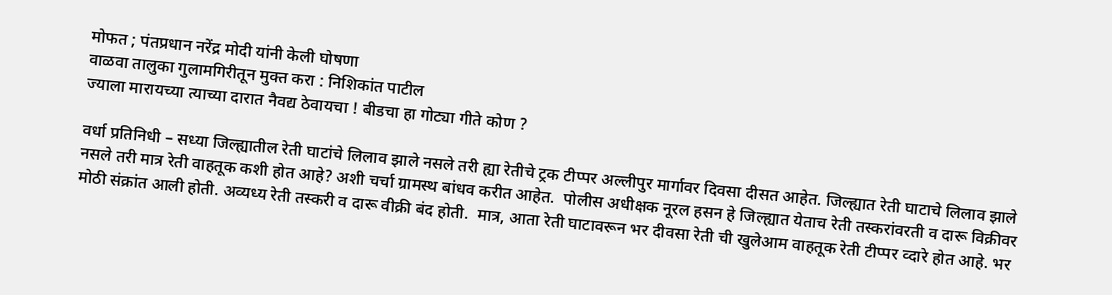मोफत ; पंतप्रधान नरेंद्र मोदी यांनी केली घोषणा
वाळवा तालुका गुलामगिरीतून मुक्त करा : निशिकांत पाटील
ज्याला मारायच्या त्याच्या दारात नैवद्य ठेवायचा ! बीडचा हा गोट्या गीते कोण ?

वर्धा प्रतिनिधी – सध्या जिल्ह्यातील रेती घाटांचे लिलाव झाले नसले तरी ह्या रेतीचे ट्रक टीप्पर अल्लीपुर मार्गावर दिवसा दीसत आहेत. जिल्ह्यात रेती घाटाचे लिलाव झाले नसले तरी मात्र रेती वाहतूक कशी होत आहे? अशी चर्चा ग्रामस्थ बांधव करीत आहेत.  पोलीस अधीक्षक नूरल हसन हे जिल्ह्यात येताच रेती तस्करांवरती व दारू विक्रीवर मोठी संक्रांत आली होती. अव्यध्य रेती तस्करी व दारू वीक्री बंद होती.  मात्र, आता रेती घाटावरून भर दीवसा रेती ची खुलेआम वाहतूक रेती टीप्पर व्दारे होत आहे. भर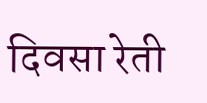दिवसा रेती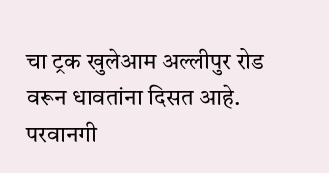चा ट्रक खुलेआम अल्लीपुर रोड वरून धावतांना दिसत आहे.  परवानगी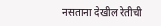नसताना देखील रेतीची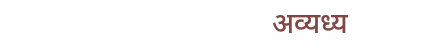अव्यध्य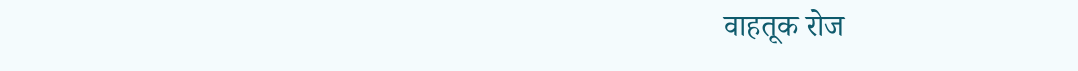वाहतूक रोज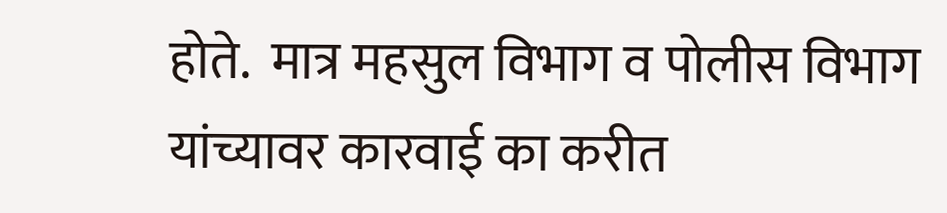होते.  मात्र महसुल विभाग व पोलीस विभाग यांच्यावर कारवाई का करीत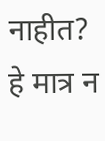नाहीत?  हे मात्र न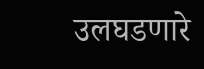उलघडणारे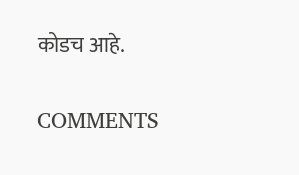कोडच आहे.

COMMENTS